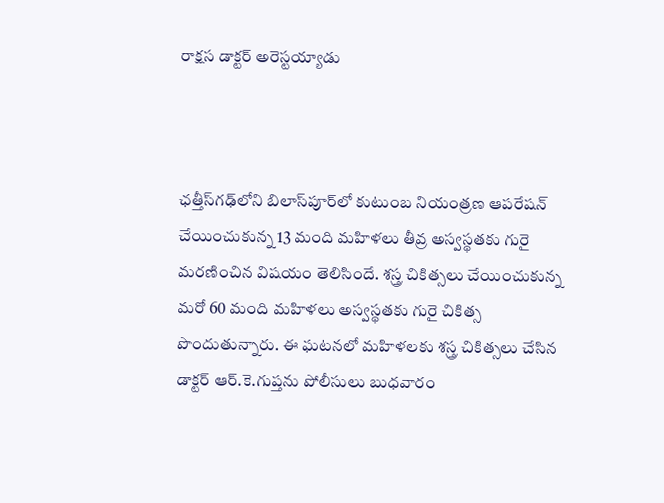రాక్షస డాక్టర్ అరెస్టయ్యాడు



ఛత్తీస్‌గఢ్‌లోని బిలాస్‌పూర్‌లో కుటుంబ నియంత్రణ ఆపరేషన్ చేయించుకున్న 13 మంది మహిళలు తీవ్ర అస్వస్థతకు గురై మరణించిన విషయం తెలిసిందే. శస్త్ర చికిత్సలు చేయించుకున్న మరో 60 మంది మహిళలు అస్వస్థతకు గురై చికిత్స పొందుతున్నారు. ఈ ఘటనలో మహిళలకు శస్త్ర చికిత్సలు చేసిన డాక్టర్ ఆర్.కె.గుప్తను పోలీసులు బుధవారం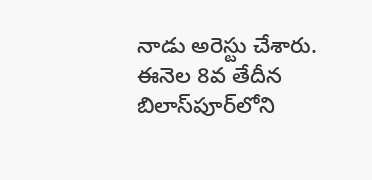నాడు అరెస్టు చేశారు. ఈనెల 8వ తేదీన బిలాస్‌పూర్‌లోని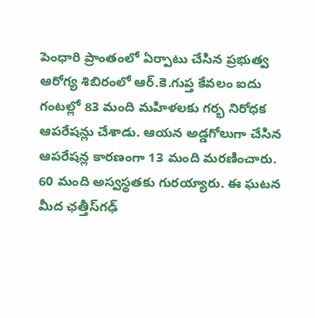పెంధారి ప్రాంతంలో ఏర్పాటు చేసిన ప్రభుత్వ ఆరోగ్య శిబిరంలో ఆర్.కె.గుప్త కేవలం ఐదు గంటల్లో 83 మంది మహిళలకు గర్భ నిరోధక ఆపరేషన్లు చేశాడు. ఆయన అడ్డగోలుగా చేసిన ఆపరేషన్ల కారణంగా 13 మంది మరణించారు. 60 మంది అస్వస్థతకు గురయ్యారు. ఈ ఘటన మీద ఛత్తీస్‌గఢ్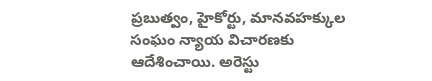ప్రబుత్వం, హైకోర్టు, మానవహక్కుల సంఘం న్యాయ విచారణకు ఆదేశించాయి. అరెస్టు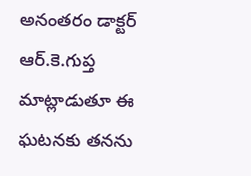అనంతరం డాక్టర్ ఆర్.కె.గుప్త మాట్లాడుతూ ఈ ఘటనకు తనను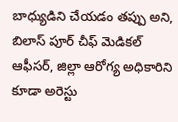బాధ్యుడిని చేయడం తప్పు అని, బిలాస్ పూర్ చీఫ్ మెడికల్ ఆఫీసర్, జిల్లా ఆరోగ్య అధికారిని కూడా అరెస్టు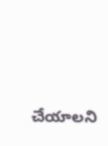చేయాలని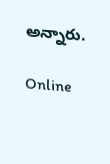అన్నారు.

Online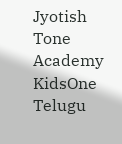Jyotish
Tone Academy
KidsOne Telugu